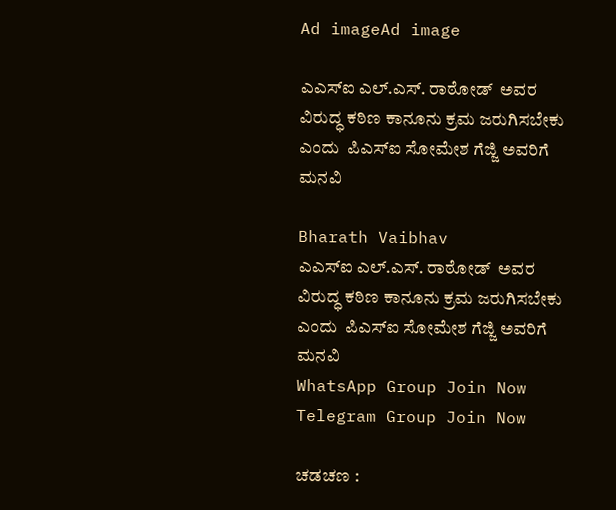Ad imageAd image

ಎಎಸ್‌ಐ ಎಲ್.ಎಸ್. ರಾಠೋಡ್  ಅವರ  ವಿರುದ್ಧ ಕಠಿಣ ಕಾನೂನು ಕ್ರಮ ಜರುಗಿಸಬೇಕು ಎಂದು  ಪಿಎಸ್‌ಐ ಸೋಮೇಶ ಗೆಜ್ಜಿ ಅವರಿಗೆ ಮನವಿ

Bharath Vaibhav
ಎಎಸ್‌ಐ ಎಲ್.ಎಸ್. ರಾಠೋಡ್  ಅವರ  ವಿರುದ್ಧ ಕಠಿಣ ಕಾನೂನು ಕ್ರಮ ಜರುಗಿಸಬೇಕು ಎಂದು  ಪಿಎಸ್‌ಐ ಸೋಮೇಶ ಗೆಜ್ಜಿ ಅವರಿಗೆ ಮನವಿ
WhatsApp Group Join Now
Telegram Group Join Now

ಚಡಚಣ :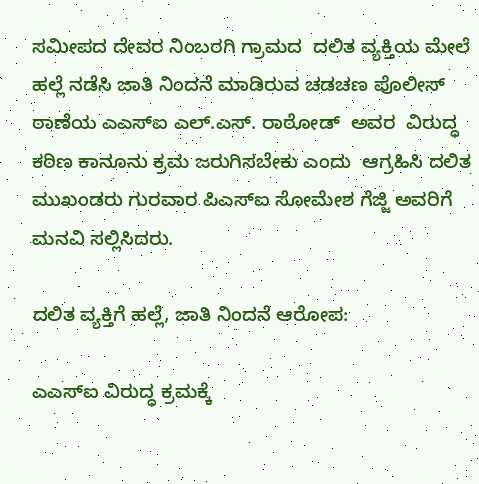ಸಮೀಪದ ದೇವರ ನಿಂಬರಗಿ ಗ್ರಾಮದ  ದಲಿತ ವ್ಯಕ್ತಿಯ ಮೇಲೆ  ಹಲ್ಲೆ ನಡೆಸಿ ಜಾತಿ ನಿಂದನೆ ಮಾಡಿರುವ ಚಡಚಣ ಪೊಲೀಸ್ ಠಾಣೆಯ ಎಎಸ್‌ಐ ಎಲ್.ಎಸ್. ರಾಠೋಡ್  ಅವರ  ವಿರುದ್ಧ ಕಠಿಣ ಕಾನೂನು ಕ್ರಮ ಜರುಗಿಸಬೇಕು ಎಂದು  ಆಗ್ರಹಿಸಿ ದಲಿತ ಮುಖಂಡರು ಗುರವಾರ ಪಿಎಸ್‌ಐ ಸೋಮೇಶ ಗೆಜ್ಜಿ ಅವರಿಗೆ ಮನವಿ ಸಲ್ಲಿಸಿದರು.

ದಲಿತ ವ್ಯಕ್ತಿಗೆ ಹಲ್ಲೆ, ಜಾತಿ ನಿಂದನೆ ಆರೋಪ:

ಎಎಸ್‌ಐ ವಿರುದ್ಧ ಕ್ರಮಕ್ಕೆ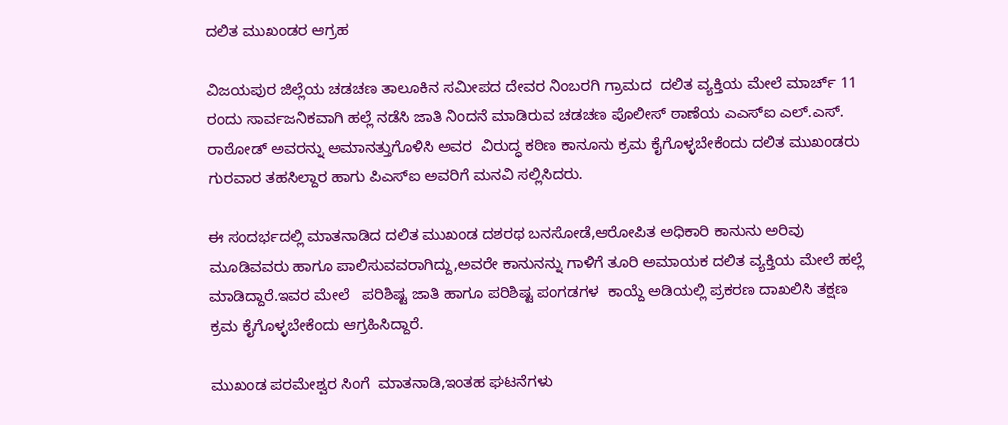ದಲಿತ ಮುಖಂಡರ ಆಗ್ರಹ

ವಿಜಯಪುರ ಜಿಲ್ಲೆಯ ಚಡಚಣ ತಾಲೂಕಿನ ಸಮೀಪದ ದೇವರ ನಿಂಬರಗಿ ಗ್ರಾಮದ  ದಲಿತ ವ್ಯಕ್ತಿಯ ಮೇಲೆ ಮಾರ್ಚ್ 11 ರಂದು ಸಾರ್ವಜನಿಕವಾಗಿ ಹಲ್ಲೆ ನಡೆಸಿ ಜಾತಿ ನಿಂದನೆ ಮಾಡಿರುವ ಚಡಚಣ ಪೊಲೀಸ್ ಠಾಣೆಯ ಎಎಸ್‌ಐ ಎಲ್.ಎಸ್. ರಾಠೋಡ್ ಅವರನ್ನು ಅಮಾನತ್ತುಗೊಳಿಸಿ ಅವರ  ವಿರುದ್ಧ ಕಠಿಣ ಕಾನೂನು ಕ್ರಮ ಕೈಗೊಳ್ಳಬೇಕೆಂದು ದಲಿತ ಮುಖಂಡರು ಗುರವಾರ ತಹಸಿಲ್ದಾರ ಹಾಗು ಪಿಎಸ್‌ಐ ಅವರಿಗೆ ಮನವಿ ಸಲ್ಲಿಸಿದರು.

ಈ ಸಂದರ್ಭದಲ್ಲಿ ಮಾತನಾಡಿದ ದಲಿತ ಮುಖಂಡ ದಶರಥ ಬನಸೋಡೆ,ಆರೋಪಿತ ಅಧಿಕಾರಿ ಕಾನುನು ಅರಿವು ಮೂಡಿವವರು ಹಾಗೂ ಪಾಲಿಸುವವರಾಗಿದ್ದು,ಅವರೇ ಕಾನುನನ್ನು ಗಾಳಿಗೆ ತೂರಿ ಅಮಾಯಕ ದಲಿತ ವ್ಯಕ್ತಿಯ ಮೇಲೆ ಹಲ್ಲೆ ಮಾಡಿದ್ದಾರೆ.ಇವರ ಮೇಲೆ   ಪರಿಶಿಷ್ಟ ಜಾತಿ ಹಾಗೂ ಪರಿಶಿಷ್ಟ ಪಂಗಡಗಳ  ಕಾಯ್ದೆ ಅಡಿಯಲ್ಲಿ ಪ್ರಕರಣ ದಾಖಲಿಸಿ ತಕ್ಷಣ ಕ್ರಮ ಕೈಗೊಳ್ಳಬೇಕೆಂದು ಆಗ್ರಹಿಸಿದ್ದಾರೆ.

ಮುಖಂಡ ಪರಮೇಶ್ವರ ಸಿಂಗೆ  ಮಾತನಾಡಿ,ಇಂತಹ ಘಟನೆಗಳು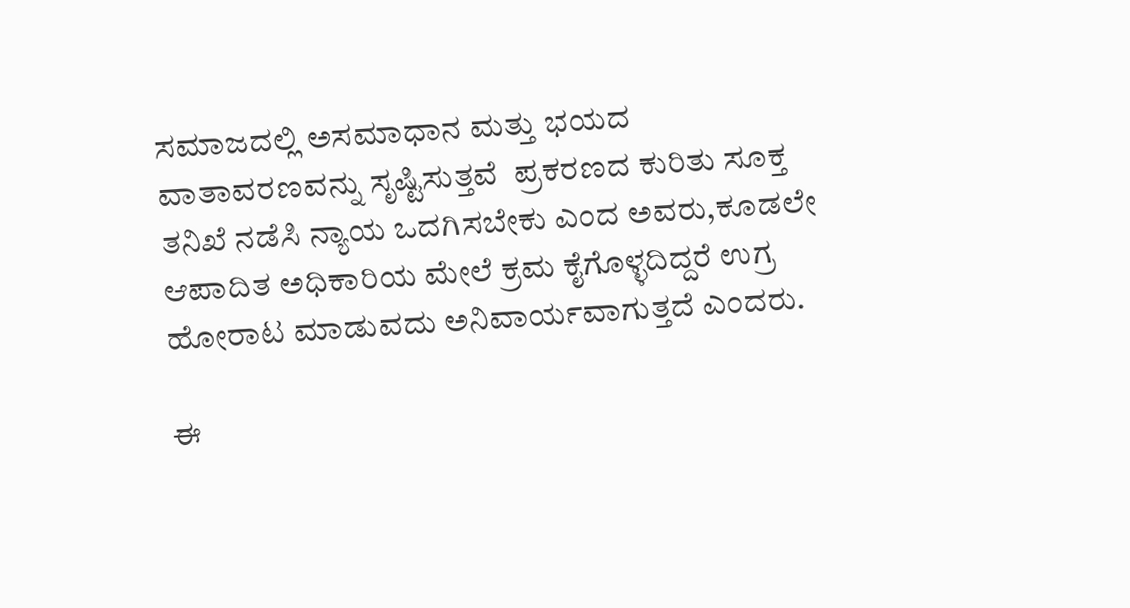ಸಮಾಜದಲ್ಲಿ ಅಸಮಾಧಾನ ಮತ್ತು ಭಯದ ವಾತಾವರಣವನ್ನು ಸೃಷ್ಟಿಸುತ್ತವೆ  ಪ್ರಕರಣದ ಕುರಿತು ಸೂಕ್ತ ತನಿಖೆ ನಡೆಸಿ ನ್ಯಾಯ ಒದಗಿಸಬೇಕು ಎಂದ ಅವರು,ಕೂಡಲೇ ಆಪಾದಿತ ಅಧಿಕಾರಿಯ ಮೇಲೆ ಕ್ರಮ ಕೈಗೊಳ್ಳದಿದ್ದರೆ ಉಗ್ರ ಹೋರಾಟ ಮಾಡುವದು ಅನಿವಾರ್ಯವಾಗುತ್ತದೆ ಎಂದರು.

ಈ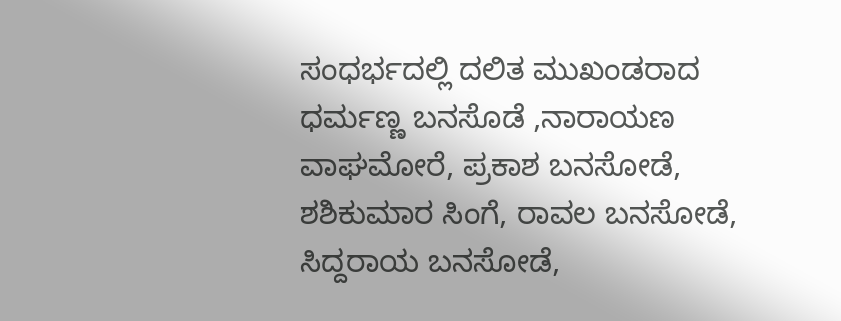ಸಂಧರ್ಭದಲ್ಲಿ ದಲಿತ ಮುಖಂಡರಾದ  ಧರ್ಮಣ್ಣ ಬನಸೊಡೆ ,ನಾರಾಯಣ ವಾಘಮೋರೆ, ಪ್ರಕಾಶ ಬನಸೋಡೆ, ಶಶಿಕುಮಾರ ಸಿಂಗೆ, ರಾವಲ ಬನಸೋಡೆ, ಸಿದ್ದರಾಯ ಬನಸೋಡೆ,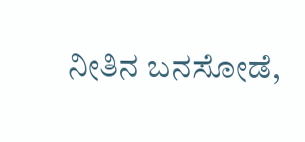ನೀತಿನ ಬನಸೋಡೆ,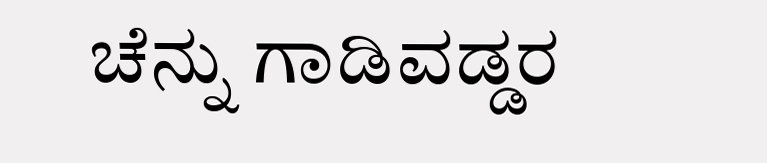ಚೆನ್ನು ಗಾಡಿವಡ್ಡರ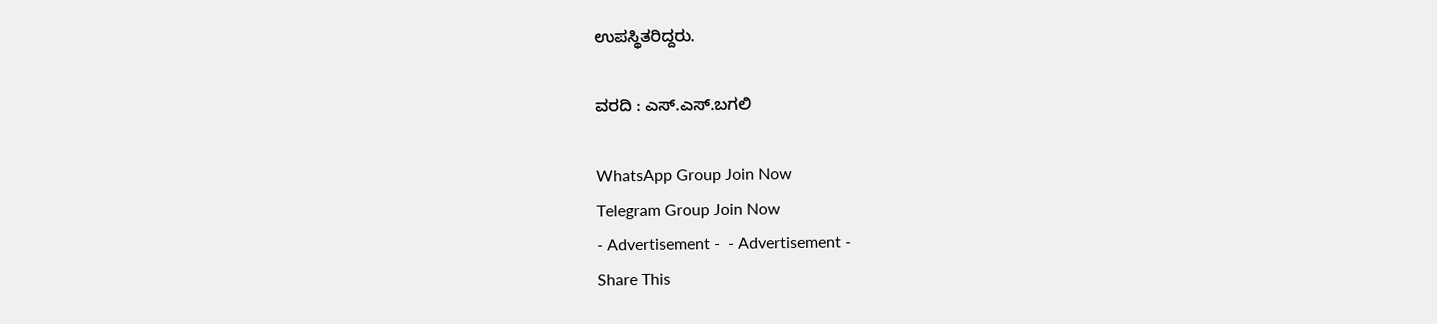ಉಪಸ್ಥಿತರಿದ್ದರು.

ವರದಿ : ಎಸ್.ಎಸ್.ಬಗಲಿ

WhatsApp Group Join Now
Telegram Group Join Now
- Advertisement -  - Advertisement -
Share This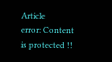Article
error: Content is protected !!